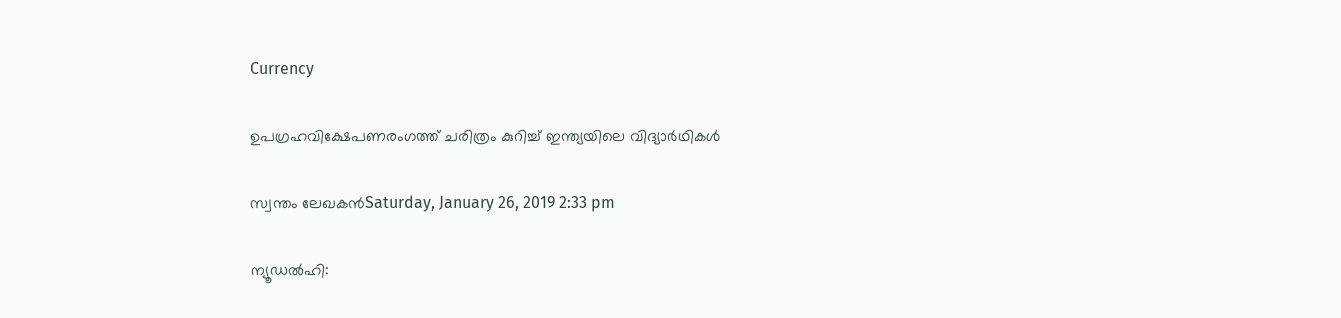Currency

ഉപഗ്രഹവിക്ഷേപണരംഗത്ത് ചരിത്രം കുറിച്ച് ഇന്ത്യയിലെ വിദ്യാര്‍ഥികള്‍

സ്വന്തം ലേഖകന്‍Saturday, January 26, 2019 2:33 pm

ന്യൂഡല്‍ഹി: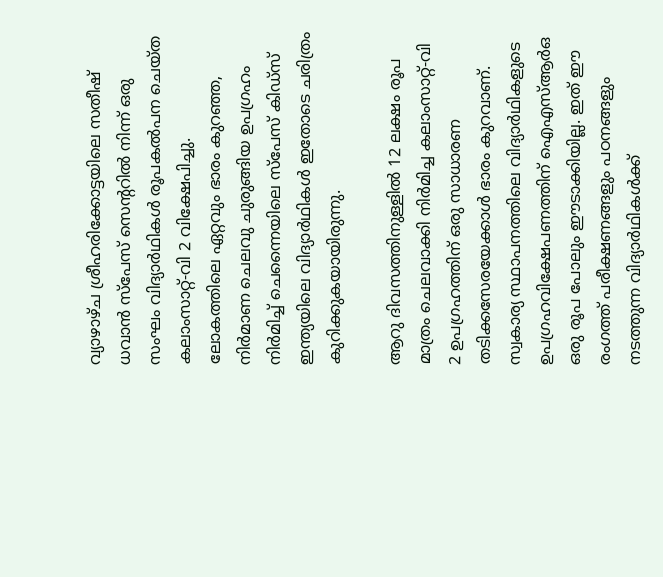വ്യാഴാഴ്ച ശ്രീഹരിക്കോട്ടയിലെ സതീഷ് ധവാന്‍ സ്പേസ് സെന്ററില്‍ നിന്ന് ഒരു സംഘം വിദ്യാര്‍ഥികള്‍ രൂപകല്‍പന ചെയ്ത കലാംസാറ്റ്-വി 2 വിക്ഷേപിച്ചു. ലോകത്തിലെ ഏറ്റവും ഭാരം കുറഞ്ഞ, നിര്‍മാണ ചെലവു ചുരുങ്ങിയ ഉപഗ്രഹം നിര്‍മിച്ച് ചെന്നൈയിലെ സ്പേസ് കിഡ്സ് ഇന്ത്യയിലെ വിദ്യാര്‍ഥികള്‍ ഇതോടെ ചരിത്രം കുറിക്കുകയായിരുന്നു.

ആറു ദിവസത്തിനുള്ളില്‍ 12 ലക്ഷം രൂപ മാത്രം ചെലവാക്കി നിര്‍മിച്ച കലാംസാറ്റ്-വി 2 ഉപഗ്രഹത്തിന് ഒരു സാധാരണ തടിക്കസേരയേക്കാള്‍ ഭാരം കുറവാണ്. സ്വകാര്യ സ്ഥാപനത്തിലെ വിദ്യാര്‍ഥികളുടെ ഉപഗ്രഹവിക്ഷേപണത്തിന് ഐഎസ്ആര്‍ഒ ഒരു രൂപ പോലും ഈടാക്കിയില്ല. ഇത് ഈ രംഗത്ത് പരീക്ഷണങ്ങളും പഠനങ്ങളും നടത്തുന്ന വിദ്യാര്‍ഥികള്‍ക്ക്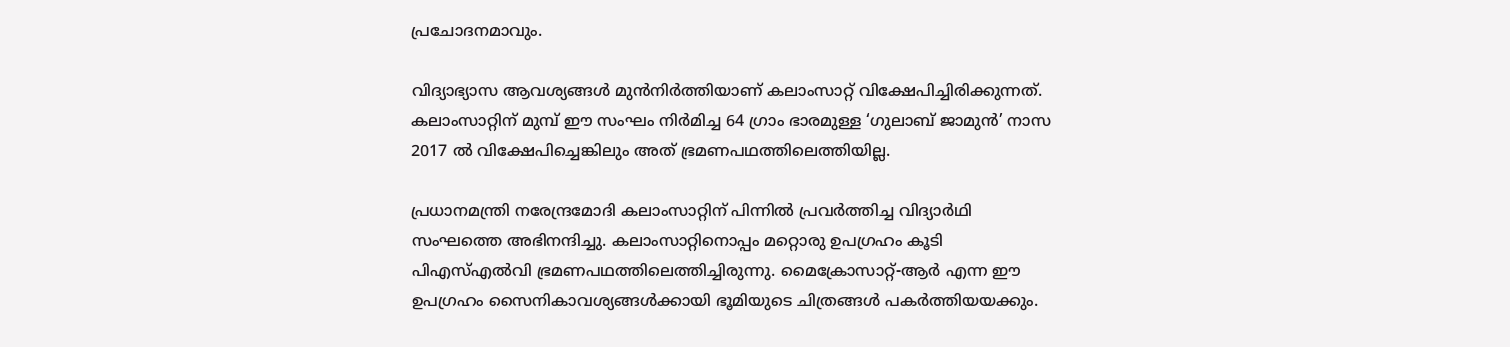പ്രചോദനമാവും.

വിദ്യാഭ്യാസ ആവശ്യങ്ങള്‍ മുന്‍നിര്‍ത്തിയാണ് കലാംസാറ്റ് വിക്ഷേപിച്ചിരിക്കുന്നത്. കലാംസാറ്റിന് മുമ്പ് ഈ സംഘം നിര്‍മിച്ച 64 ഗ്രാം ഭാരമുള്ള ‘ഗുലാബ് ജാമുന്‍’ നാസ 2017 ല്‍ വിക്ഷേപിച്ചെങ്കിലും അത് ഭ്രമണപഥത്തിലെത്തിയില്ല.

പ്രധാനമന്ത്രി നരേന്ദ്രമോദി കലാംസാറ്റിന് പിന്നില്‍ പ്രവര്‍ത്തിച്ച വിദ്യാര്‍ഥി സംഘത്തെ അഭിനന്ദിച്ചു. കലാംസാറ്റിനൊപ്പം മറ്റൊരു ഉപഗ്രഹം കൂടി പിഎസ്എല്‍വി ഭ്രമണപഥത്തിലെത്തിച്ചിരുന്നു. മൈക്രോസാറ്റ്-ആര്‍ എന്ന ഈ ഉപഗ്രഹം സൈനികാവശ്യങ്ങള്‍ക്കായി ഭൂമിയുടെ ചിത്രങ്ങള്‍ പകര്‍ത്തിയയക്കും.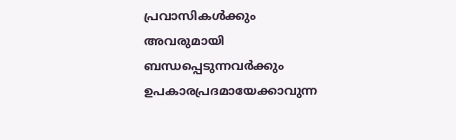പ്രവാസികൾക്കും അവരുമായി ബന്ധപ്പെടുന്നവർക്കും ഉപകാരപ്രദമായേക്കാവുന്ന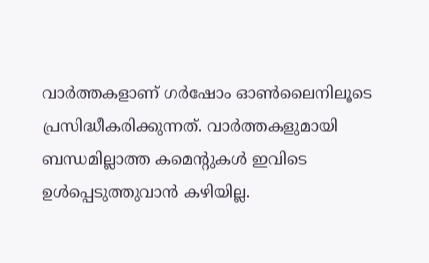വാർത്തകളാണ് ഗർഷോം ഓൺലൈനിലൂടെ പ്രസിദ്ധീകരിക്കുന്നത്. വാർത്തകളുമായി ബന്ധമില്ലാത്ത കമെന്റുകൾ ഇവിടെ ഉൾപ്പെടുത്തുവാൻ കഴിയില്ല.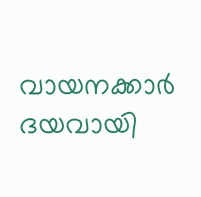വായനക്കാർ ദയവായി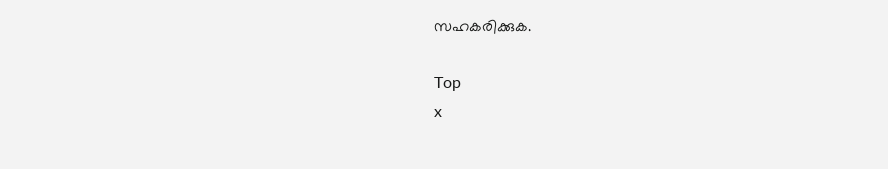സഹകരിക്കുക.

Top
x